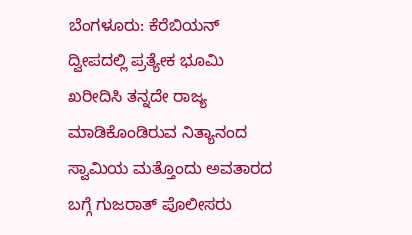ಬೆಂಗಳೂರು: ಕೆರೆಬಿಯನ್ ದ್ವೀಪದಲ್ಲಿ ಪ್ರತ್ಯೇಕ ಭೂಮಿ ಖರೀದಿಸಿ ತನ್ನದೇ ರಾಜ್ಯ ಮಾಡಿಕೊಂಡಿರುವ ನಿತ್ಯಾನಂದ ಸ್ವಾಮಿಯ ಮತ್ತೊಂದು ಅವತಾರದ ಬಗ್ಗೆ ಗುಜರಾತ್ ಪೊಲೀಸರು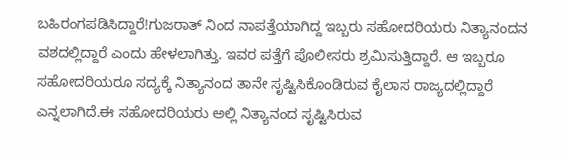ಬಹಿರಂಗಪಡಿಸಿದ್ದಾರೆ!ಗುಜರಾತ್ ನಿಂದ ನಾಪತ್ತೆಯಾಗಿದ್ದ ಇಬ್ಬರು ಸಹೋದರಿಯರು ನಿತ್ಯಾನಂದನ ವಶದಲ್ಲಿದ್ದಾರೆ ಎಂದು ಹೇಳಲಾಗಿತ್ತು. ಇವರ ಪತ್ತೆಗೆ ಪೊಲೀಸರು ಶ್ರಮಿಸುತ್ತಿದ್ದಾರೆ. ಆ ಇಬ್ಬರೂ ಸಹೋದರಿಯರೂ ಸದ್ಯಕ್ಕೆ ನಿತ್ಯಾನಂದ ತಾನೇ ಸೃಷ್ಟಿಸಿಕೊಂಡಿರುವ ಕೈಲಾಸ ರಾಜ್ಯದಲ್ಲಿದ್ದಾರೆ ಎನ್ನಲಾಗಿದೆ.ಈ ಸಹೋದರಿಯರು ಅಲ್ಲಿ ನಿತ್ಯಾನಂದ ಸೃಷ್ಟಿಸಿರುವ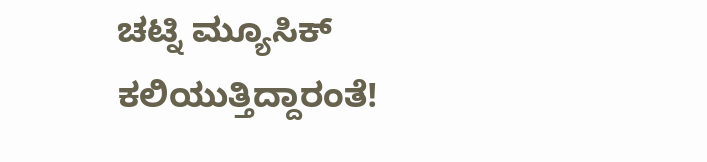ಚಟ್ನಿ ಮ್ಯೂಸಿಕ್ ಕಲಿಯುತ್ತಿದ್ದಾರಂತೆ!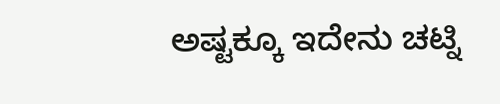ಅಷ್ಟಕ್ಕೂ ಇದೇನು ಚಟ್ನಿ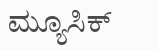ಮ್ಯೂಸಿಕ್